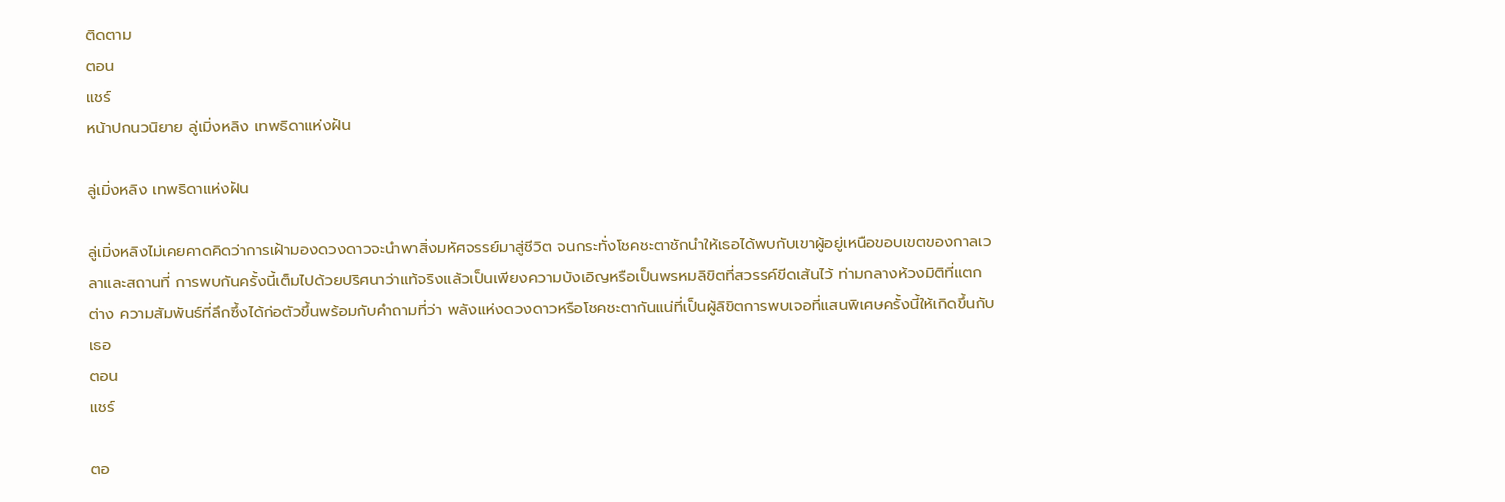ติดตาม
ตอน
แชร์
หน้าปกนวนิยาย ลู่เมิ่งหลิง เทพธิดาแห่งฝัน

ลู่เมิ่งหลิง เทพธิดาแห่งฝัน

ลู่เมิ่งหลิงไม่เคยคาดคิดว่าการเฝ้ามองดวงดาวจะนำพาสิ่งมหัศจรรย์มาสู่ชีวิต จนกระทั่งโชคชะตาชักนำให้เธอได้พบกับเขาผู้อยู่เหนือขอบเขตของกาลเวลาและสถานที่ การพบกันครั้งนี้เต็มไปด้วยปริศนาว่าแท้จริงแล้วเป็นเพียงความบังเอิญหรือเป็นพรหมลิขิตที่สวรรค์ขีดเส้นไว้ ท่ามกลางห้วงมิติที่แตกต่าง ความสัมพันธ์ที่ลึกซึ้งได้ก่อตัวขึ้นพร้อมกับคำถามที่ว่า พลังแห่งดวงดาวหรือโชคชะตากันแน่ที่เป็นผู้ลิขิตการพบเจอที่แสนพิเศษครั้งนี้ให้เกิดขึ้นกับเธอ
ตอน
แชร์

ตอ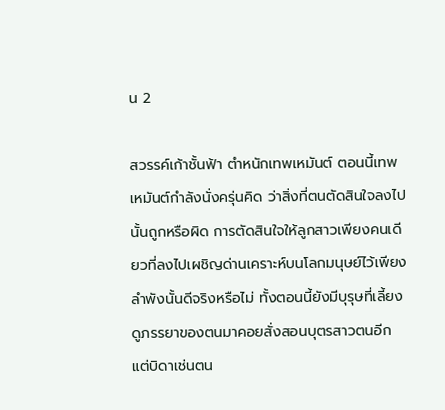น 2

สวรรค์เก้าชั้นฟ้า ตำหนักเทพเหมันต์ ตอนนี้เทพเหมันต์กำลังนั่งครุ่นคิด ว่าสิ่งที่ตนตัดสินใจลงไปนั้นถูกหรือผิด การตัดสินใจให้ลูกสาวเพียงคนเดียวที่ลงไปเผชิญด่านเคราะห์บนโลกมนุษย์ไว้เพียงลำพังนั้นดีจริงหรือไม่ ทั้งตอนนี้ยังมีบุรุษที่เลี้ยงดูภรรยาของตนมาคอยสั่งสอนบุตรสาวตนอีก แต่บิดาเช่นตน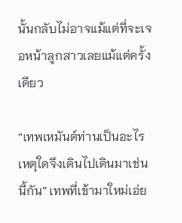นั้นกลับไม่อาจแม้แต่ที่จะเจอหน้าลูกสาวเลยแม้แต่ครั้งเดียว

“เทพเหมันต์ท่านเป็นอะไร เหตุใดจึงเดินไปเดินมาเช่นนี้กัน” เทพที่เข้ามาใหม่เอ่ย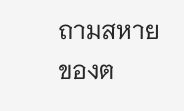ถามสหายของต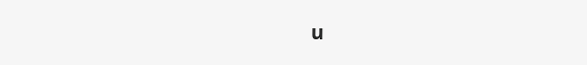น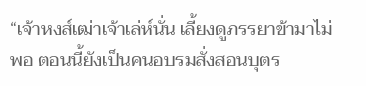“เจ้าหงส์เฒ่าเจ้าเล่ห์นั่น เลี้ยงดูภรรยาข้ามาไม่พอ ตอนนี้ยังเป็นคนอบรมสั่งสอนบุตร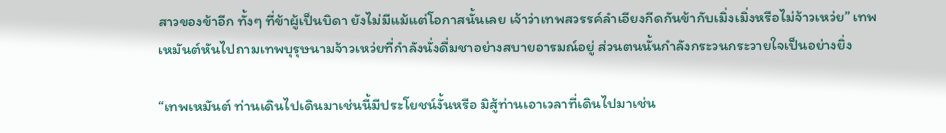สาวของข้าอีก ทั้งๆ ที่ข้าผู้เป็นบิดา ยังไม่มีแม้แต่โอกาสนั้นเลย เจ้าว่าเทพสวรรค์ลำเอียงกีดกันข้ากับเมิ่งเมิ่งหรือไม่จ้าวเหว่ย” เทพเหมันต์หันไปถามเทพบุรุษนามจ้าวเหว่ยที่กำลังนั่งดื่มชาอย่างสบายอารมณ์อยู่ ส่วนตนนั้นกำลังกระวนกระวายใจเป็นอย่างยิ่ง

“เทพเหมันต์ ท่านเดินไปเดินมาเช่นนี้มีประโยชน์งั้นหรือ มิสู้ท่านเอาเวลาที่เดินไปมาเช่น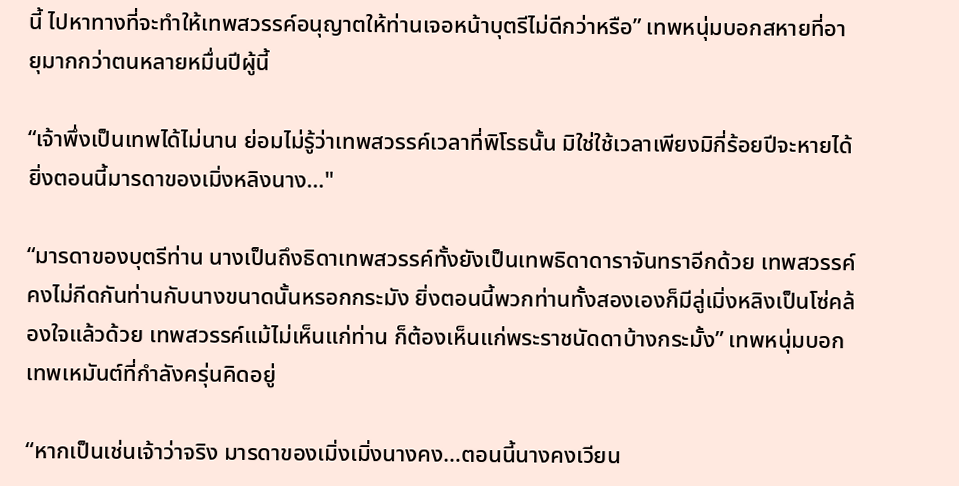นี้ ไปหาทางที่จะทำให้เทพสวรรค์อนุญาตให้ท่านเจอหน้าบุตรีไม่ดีกว่าหรือ” เทพหนุ่มบอกสหายที่อายุมากกว่าตนหลายหมื่นปีผู้นี้

“เจ้าพึ่งเป็นเทพได้ไม่นาน ย่อมไม่รู้ว่าเทพสวรรค์เวลาที่พิโรธนั้น มิใช่ใช้เวลาเพียงมิกี่ร้อยปีจะหายได้ ยิ่งตอนนี้มารดาของเมิ่งหลิงนาง…"

“มารดาของบุตรีท่าน นางเป็นถึงธิดาเทพสวรรค์ทั้งยังเป็นเทพธิดาดาราจันทราอีกด้วย เทพสวรรค์คงไม่กีดกันท่านกับนางขนาดนั้นหรอกกระมัง ยิ่งตอนนี้พวกท่านทั้งสองเองก็มีลู่เมิ่งหลิงเป็นโซ่คล้องใจแล้วด้วย เทพสวรรค์แม้ไม่เห็นแก่ท่าน ก็ต้องเห็นแก่พระราชนัดดาบ้างกระมั้ง” เทพหนุ่มบอกเทพเหมันต์ที่กำลังครุ่นคิดอยู่

“หากเป็นเช่นเจ้าว่าจริง มารดาของเมิ่งเมิ่งนางคง…ตอนนี้นางคงเวียน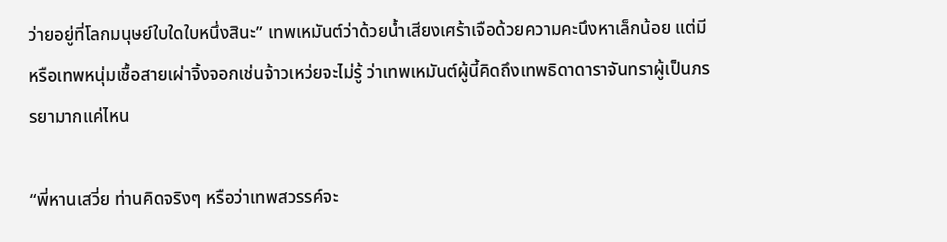ว่ายอยู่ที่โลกมนุษย์ใบใดใบหนึ่งสินะ” เทพเหมันต์ว่าด้วยน้ำเสียงเศร้าเจือด้วยความคะนึงหาเล็กน้อย แต่มีหรือเทพหนุ่มเชื้อสายเผ่าจิ้งจอกเช่นจ้าวเหว่ยจะไม่รู้ ว่าเทพเหมันต์ผู้นี้คิดถึงเทพธิดาดาราจันทราผู้เป็นภรรยามากแค่ไหน

“พี่หานเสวี่ย ท่านคิดจริงๆ หรือว่าเทพสวรรค์จะ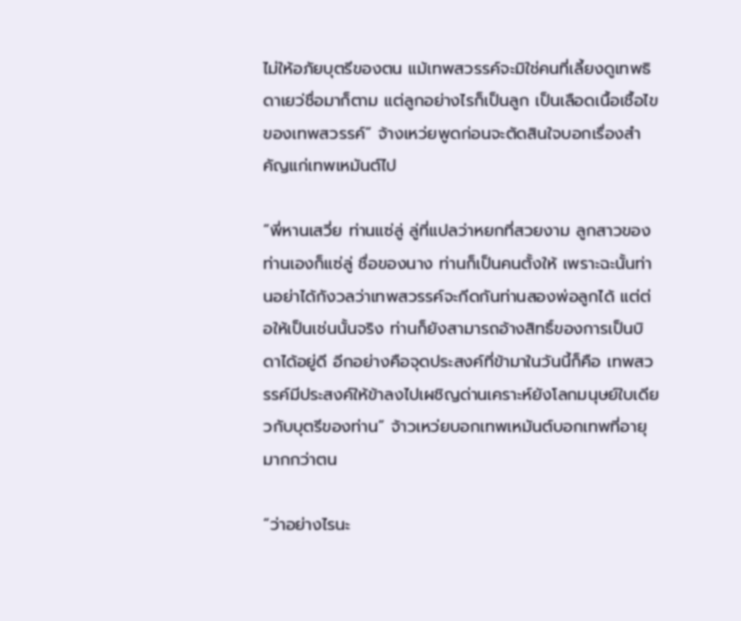ไม่ให้อภัยบุตรีของตน แม้เทพสวรรค์จะมิใช่คนที่เลี้ยงดูเทพธิดาเยว่ชื่อมาก็ตาม แต่ลูกอย่างไรก็เป็นลูก เป็นเลือดเนื้อเชื้อไขของเทพสวรรค์” จ้างเหว่ยพูดก่อนจะตัดสินใจบอกเรื่องสำคัญแก่เทพเหมันต์ไป

“พี่หานเสวี่ย ท่านแซ่ลู่ ลู่ที่แปลว่าหยกที่สวยงาม ลูกสาวของท่านเองก็แซ่ลู่ ชื่อของนาง ท่านก็เป็นคนตั้งให้ เพราะฉะนั้นท่านอย่าได้กังวลว่าเทพสวรรค์จะกีดกันท่านสองพ่อลูกได้ แต่ต่อให้เป็นเช่นนั้นจริง ท่านก็ยังสามารถอ้างสิทธิ์ของการเป็นบิดาได้อยู่ดี อีกอย่างคือจุดประสงค์ที่ข้ามาในวันนี้ก็คือ เทพสวรรค์มีประสงค์ให้ข้าลงไปเผชิญด่านเคราะห์ยังโลกมนุษย์ใบเดียวกับบุตรีของท่าน” จ้าวเหว่ยบอกเทพเหมันต์บอกเทพที่อายุมากกว่าตน

“ว่าอย่างไรนะ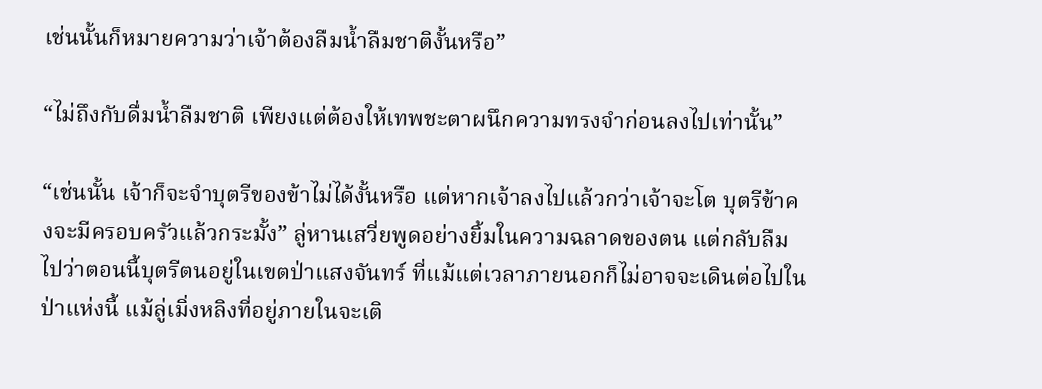เช่นนั้นก็หมายความว่าเจ้าต้องลืมน้ำลืมชาติงั้นหรือ”

“ไม่ถึงกับดื่มน้ำลืมชาติ เพียงแต่ต้องให้เทพชะตาผนึกความทรงจำก่อนลงไปเท่านั้น”

“เช่นนั้น เจ้าก็จะจำบุตรีของข้าไม่ได้งั้นหรือ แต่หากเจ้าลงไปแล้วกว่าเจ้าจะโต บุตรีข้าคงจะมีครอบครัวแล้วกระมั้ง” ลู่หานเสวี่ยพูดอย่างยิ้มในความฉลาดของตน แต่กลับลืมไปว่าตอนนี้บุตรีตนอยู่ในเขตป่าแสงจันทร์ ที่แม้แต่เวลาภายนอกก็ไม่อาจจะเดินต่อไปในป่าแห่งนี้ แม้ลู่เมิ่งหลิงที่อยู่ภายในจะเติ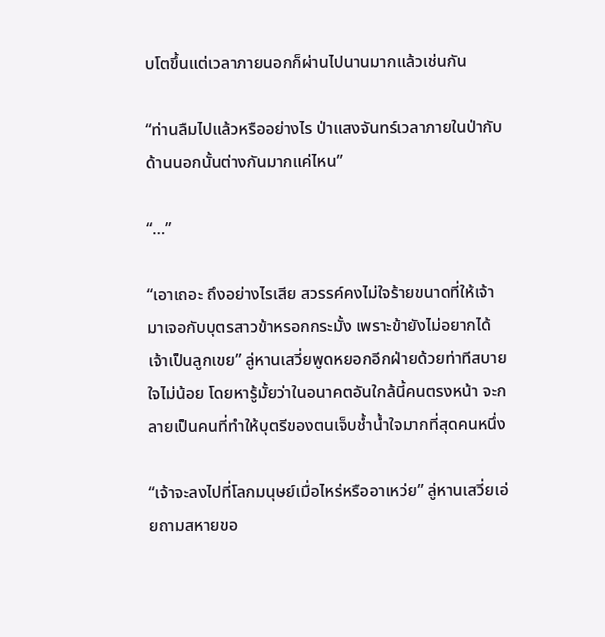บโตขึ้นแต่เวลาภายนอกก็ผ่านไปนานมากแล้วเช่นกัน

“ท่านลืมไปแล้วหรืออย่างไร ป่าแสงจันทร์เวลาภายในป่ากับด้านนอกนั้นต่างกันมากแค่ไหน”

“…”

“เอาเถอะ ถึงอย่างไรเสีย สวรรค์คงไม่ใจร้ายขนาดที่ให้เจ้ามาเจอกับบุตรสาวข้าหรอกกระมั้ง เพราะข้ายังไม่อยากได้เจ้าเป็นลูกเขย” ลู่หานเสวี่ยพูดหยอกอีกฝ่ายด้วยท่าทีสบายใจไม่น้อย โดยหารู้มั้ยว่าในอนาคตอันใกล้นี้คนตรงหน้า จะกลายเป็นคนที่ทำให้บุตรีของตนเจ็บช้ำน้ำใจมากที่สุดคนหนึ่ง

“เจ้าจะลงไปที่โลกมนุษย์เมื่อไหร่หรืออาเหว่ย” ลู่หานเสวี่ยเอ่ยถามสหายขอ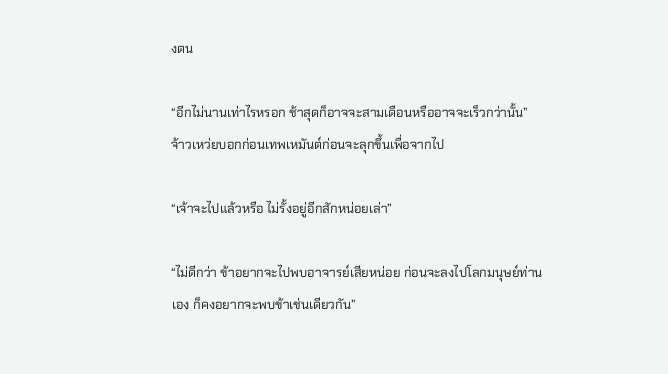งตน

“อีกไม่นานเท่าไรหรอก ช้าสุดก็อาจจะสามเดือนหรืออาจจะเร็วกว่านั้น” จ้าวเหว่ยบอกก่อนเทพเหมันต์ก่อนจะลุกขึ้นเพื่อจากไป

“เจ้าจะไปแล้วหรือ ไม่รั้งอยู่อีกสักหน่อยเล่า”

“ไม่ดีกว่า ข้าอยากจะไปพบอาจารย์เสียหน่อย ก่อนจะลงไปโลกมนุษย์ท่านเอง ก็คงอยากจะพบข้าเช่นเดียวกัน”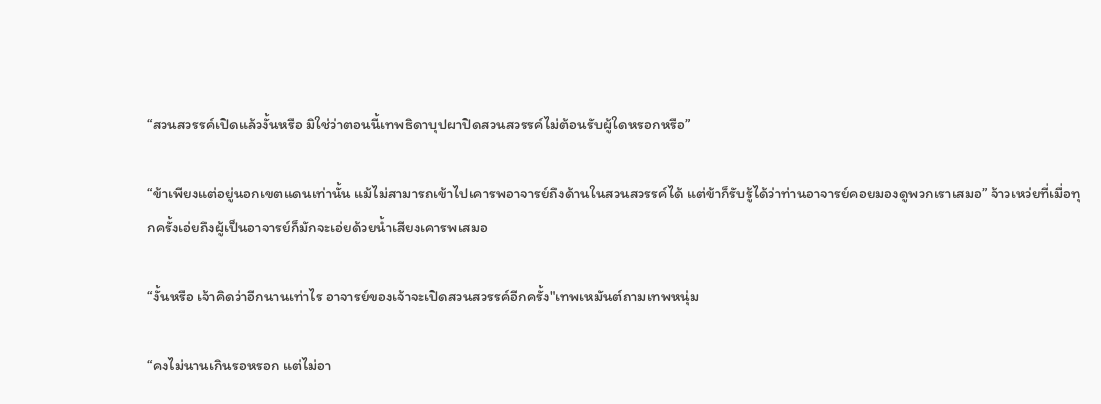“สวนสวรรค์เปิดแล้วงั้นหรือ มิใช่ว่าตอนนี้เทพธิดาบุปผาปิดสวนสวรรค์ไม่ต้อนรับผู้ใดหรอกหรือ”

“ข้าเพียงแต่อยู่นอกเขตแดนเท่านั้น แม้ไม่สามารถเข้าไปเคารพอาจารย์ถึงด้านในสวนสวรรค์ได้ แต่ข้าก็รับรู้ได้ว่าท่านอาจารย์คอยมองดูพวกเราเสมอ” จ้าวเหว่ยที่เมื่อทุกครั้งเอ่ยถึงผู้เป็นอาจารย์ก็มักจะเอ่ยด้วยน้ำเสียงเคารพเสมอ

“งั้นหรือ เจ้าคิดว่าอีกนานเท่าไร อาจารย์ของเจ้าจะเปิดสวนสวรรค์อีกครั้ง"เทพเหมันต์ถามเทพหนุ่ม

“คงไม่นานเกินรอหรอก แต่ไม่อา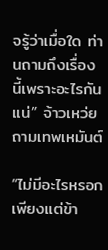จรู้ว่าเมื่อใด ท่านถามถึงเรื่องนี้เพราะอะไรกันแน่” จ้าวเหว่ยถามเทพเหมันต์

“ไม่มีอะไรหรอก เพียงแต่ข้า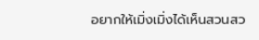อยากให้เมิ่งเมิ่งได้เห็นสวนสว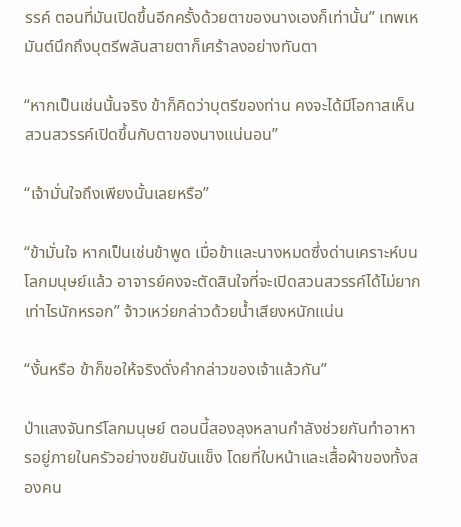รรค์ ตอนที่มันเปิดขึ้นอีกครั้งด้วยตาของนางเองก็เท่านั้น” เทพเหมันต์นึกถึงบุตรีพลันสายตาก็เศร้าลงอย่างทันตา

“หากเป็นเช่นนั้นจริง ข้าก็คิดว่าบุตรีของท่าน คงจะได้มีโอกาสเห็นสวนสวรรค์เปิดขึ้นกับตาของนางแน่นอน”

“เจ้ามั่นใจถึงเพียงนั้นเลยหรือ”

“ข้ามั่นใจ หากเป็นเช่นข้าพูด เมื่อข้าและนางหมดซึ่งด่านเคราะห์บนโลกมนุษย์แล้ว อาจารย์คงจะตัดสินใจที่จะเปิดสวนสวรรค์ได้ไม่ยากเท่าไรนักหรอก” จ้าวเหว่ยกล่าวด้วยน้ำเสียงหนักแน่น

“งั้นหรือ ข้าก็ขอให้จริงดั่งคำกล่าวของเจ้าแล้วกัน”

ป่าแสงจันทร์โลกมนุษย์ ตอนนี้สองลุงหลานกำลังช่วยกันทำอาหารอยู่ภายในครัวอย่างขยันขันแข็ง โดยที่ใบหน้าและเสื้อผ้าของทั้งสองคน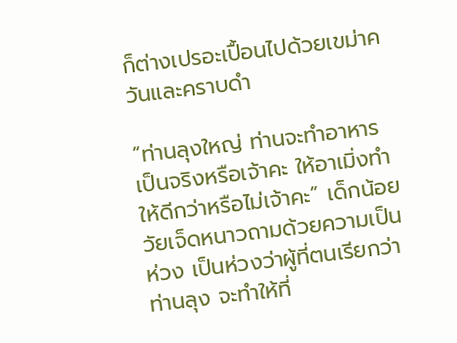ก็ต่างเปรอะเปื้อนไปด้วยเขม่าควันและคราบดำ

“ท่านลุงใหญ่ ท่านจะทำอาหารเป็นจริงหรือเจ้าคะ ให้อาเมิ่งทำให้ดีกว่าหรือไม่เจ้าคะ” เด็กน้อยวัยเจ็ดหนาวถามด้วยความเป็นห่วง เป็นห่วงว่าผู้ที่ตนเรียกว่าท่านลุง จะทำให้ที่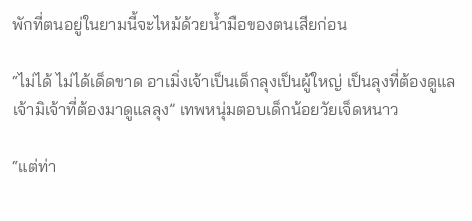พักที่ตนอยู่ในยามนี้จะไหม้ด้วยน้ำมือของตนเสียก่อน

“ไม่ได้ ไม่ได้เด็ดขาด อาเมิ่งเจ้าเป็นเด็กลุงเป็นผู้ใหญ่ เป็นลุงที่ต้องดูแลเจ้ามิเจ้าที่ต้องมาดูแลลุง” เทพหนุ่มตอบเด็กน้อยวัยเจ็ดหนาว

“แต่ท่า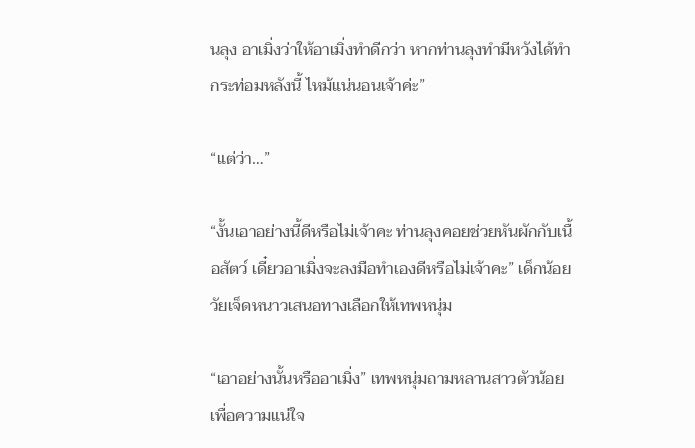นลุง อาเมิ่งว่าให้อาเมิ่งทำดีกว่า หากท่านลุงทำมีหวังได้ทำกระท่อมหลังนี้ ไหม้แน่นอนเจ้าค่ะ”

“แต่ว่า…”

“งั้นเอาอย่างนี้ดีหรือไม่เจ้าคะ ท่านลุงคอยช่วยหันผักกับเนื้อสัตว์ เดี๋ยวอาเมิ่งจะลงมือทำเองดีหรือไม่เจ้าคะ” เด็กน้อยวัยเจ็ดหนาวเสนอทางเลือกให้เทพหนุ่ม

“เอาอย่างนั้นหรืออาเมิ่ง” เทพหนุ่มถามหลานสาวตัวน้อยเพื่อความแน่ใจ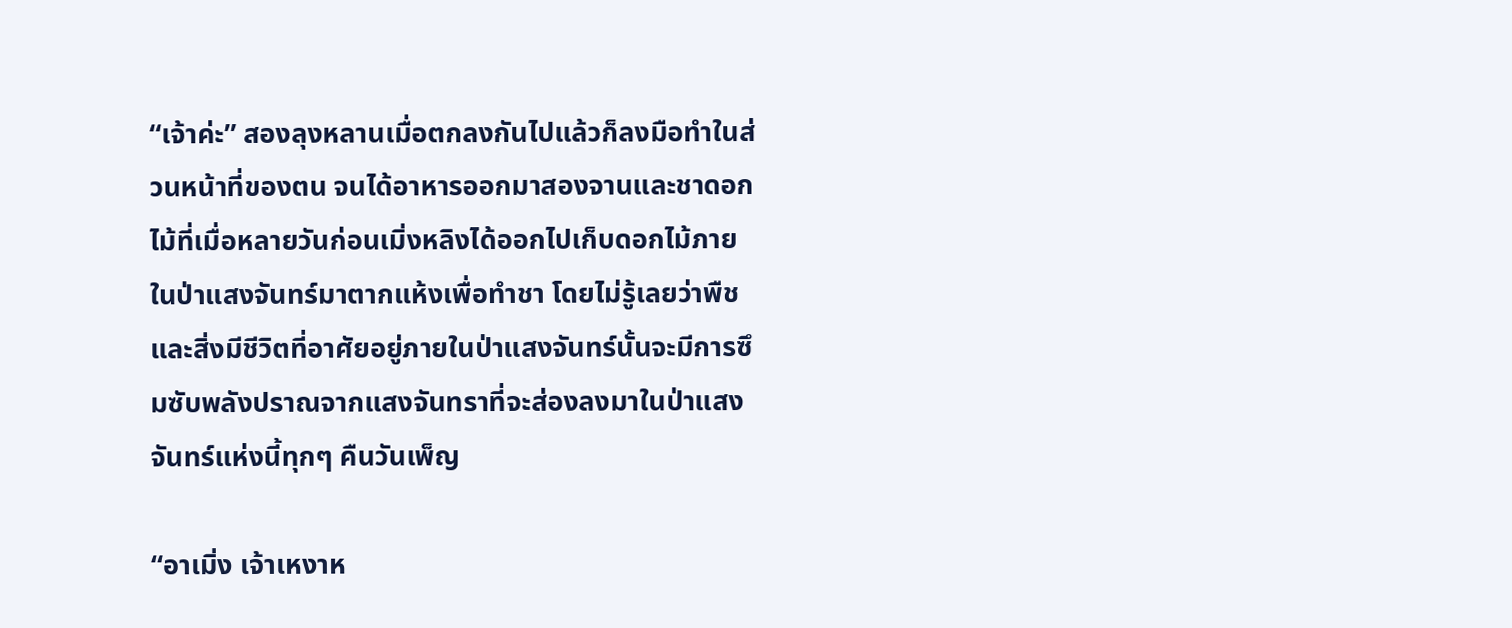“เจ้าค่ะ” สองลุงหลานเมื่อตกลงกันไปแล้วก็ลงมือทำในส่วนหน้าที่ของตน จนได้อาหารออกมาสองจานและชาดอกไม้ที่เมื่อหลายวันก่อนเมิ่งหลิงได้ออกไปเก็บดอกไม้ภายในป่าแสงจันทร์มาตากแห้งเพื่อทำชา โดยไม่รู้เลยว่าพืชและสิ่งมีชีวิตที่อาศัยอยู่ภายในป่าแสงจันทร์นั้นจะมีการซึมซับพลังปราณจากแสงจันทราที่จะส่องลงมาในป่าแสงจันทร์แห่งนี้ทุกๆ คืนวันเพ็ญ

“อาเมิ่ง เจ้าเหงาห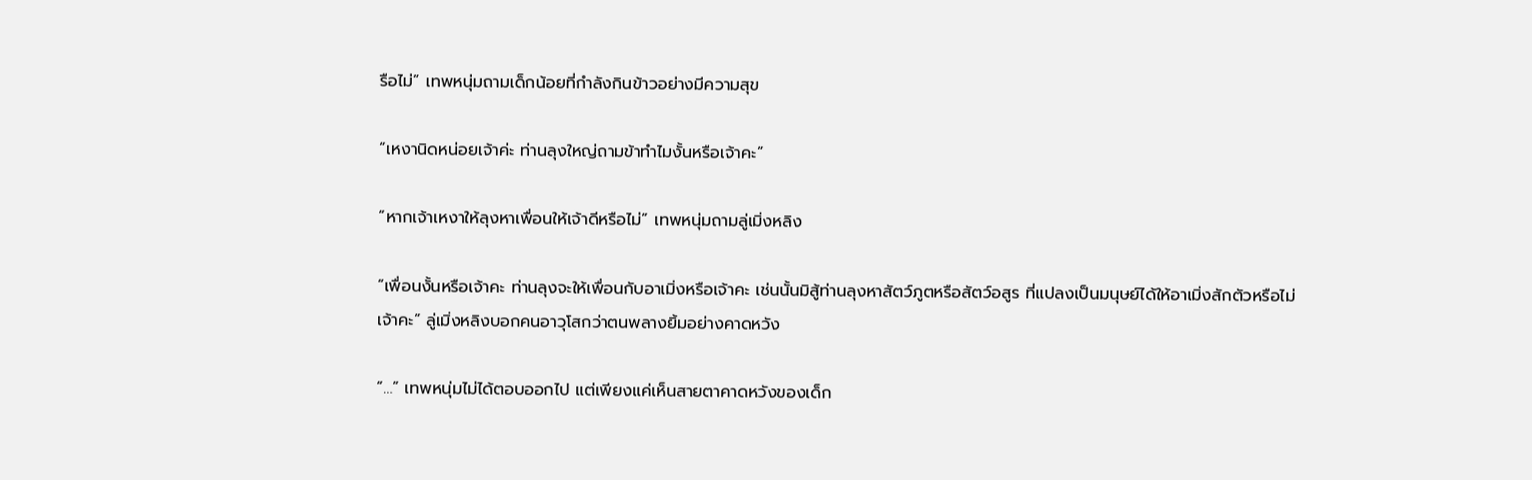รือไม่” เทพหนุ่มถามเด็กน้อยที่กำลังกินข้าวอย่างมีความสุข

“เหงานิดหน่อยเจ้าค่ะ ท่านลุงใหญ่ถามข้าทำไมงั้นหรือเจ้าคะ”

“หากเจ้าเหงาให้ลุงหาเพื่อนให้เจ้าดีหรือไม่” เทพหนุ่มถามลู่เมิ่งหลิง

“เพื่อนงั้นหรือเจ้าคะ ท่านลุงจะให้เพื่อนกับอาเมิ่งหรือเจ้าคะ เช่นนั้นมิสู้ท่านลุงหาสัตว์ภูตหรือสัตว์อสูร ที่แปลงเป็นมนุษย์ได้ให้อาเมิ่งสักตัวหรือไม่เจ้าคะ” ลู่เมิ่งหลิงบอกคนอาวุโสกว่าตนพลางยิ้มอย่างคาดหวัง

“…” เทพหนุ่มไม่ได้ตอบออกไป แต่เพียงแค่เห็นสายตาคาดหวังของเด็ก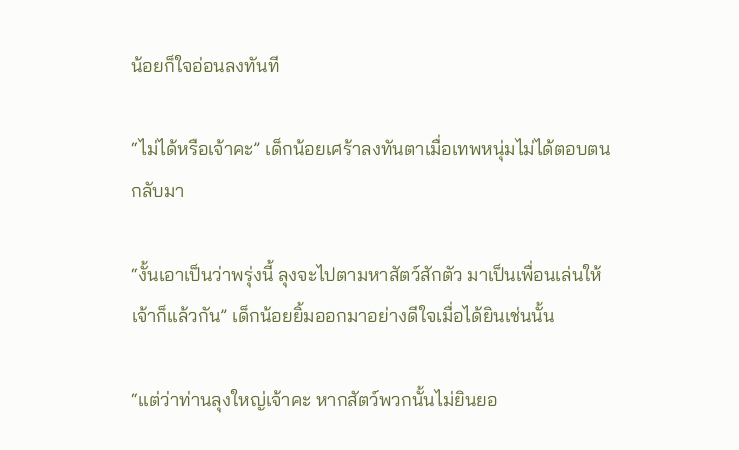น้อยก็ใจอ่อนลงทันที

“ไม่ได้หรือเจ้าคะ” เด็กน้อยเศร้าลงทันตาเมื่อเทพหนุ่มไม่ได้ตอบตนกลับมา

“งั้นเอาเป็นว่าพรุ่งนี้ ลุงจะไปตามหาสัตว์สักตัว มาเป็นเพื่อนเล่นให้เจ้าก็แล้วกัน” เด็กน้อยยิ้มออกมาอย่างดีใจเมื่อได้ยินเช่นนั้น

“แต่ว่าท่านลุงใหญ่เจ้าคะ หากสัตว์พวกนั้นไม่ยินยอ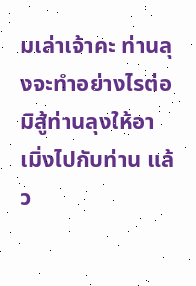มเล่าเจ้าคะ ท่านลุงจะทำอย่างไรต่อ มิสู้ท่านลุงให้อาเมิ่งไปกับท่าน แล้ว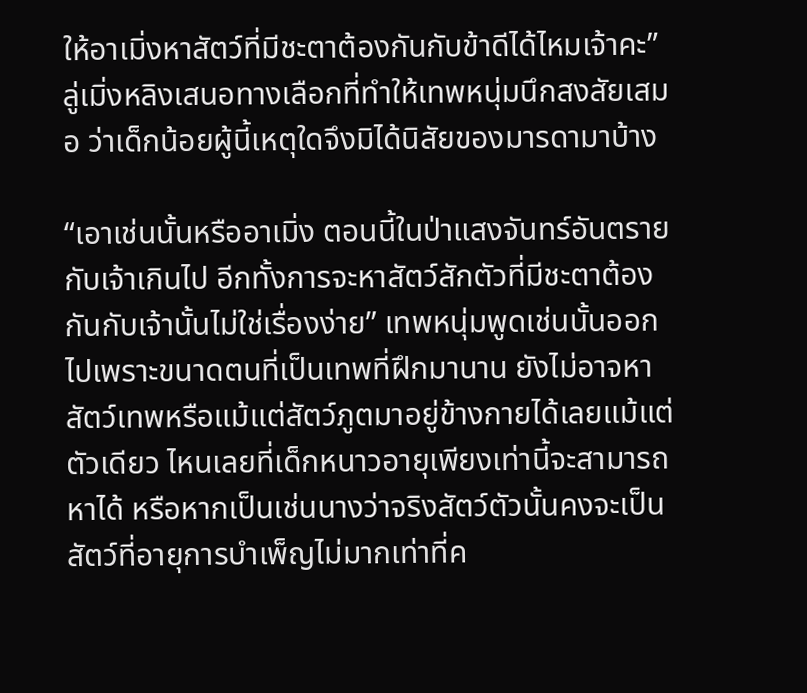ให้อาเมิ่งหาสัตว์ที่มีชะตาต้องกันกับข้าดีได้ไหมเจ้าคะ” ลู่เมิ่งหลิงเสนอทางเลือกที่ทำให้เทพหนุ่มนึกสงสัยเสมอ ว่าเด็กน้อยผู้นี้เหตุใดจึงมิได้นิสัยของมารดามาบ้าง

“เอาเช่นนั้นหรืออาเมิ่ง ตอนนี้ในป่าแสงจันทร์อันตรายกับเจ้าเกินไป อีกทั้งการจะหาสัตว์สักตัวที่มีชะตาต้องกันกับเจ้านั้นไม่ใช่เรื่องง่าย” เทพหนุ่มพูดเช่นนั้นออกไปเพราะขนาดตนที่เป็นเทพที่ฝึกมานาน ยังไม่อาจหาสัตว์เทพหรือแม้แต่สัตว์ภูตมาอยู่ข้างกายได้เลยแม้แต่ตัวเดียว ไหนเลยที่เด็กหนาวอายุเพียงเท่านี้จะสามารถหาได้ หรือหากเป็นเช่นนางว่าจริงสัตว์ตัวนั้นคงจะเป็นสัตว์ที่อายุการบำเพ็ญไม่มากเท่าที่ค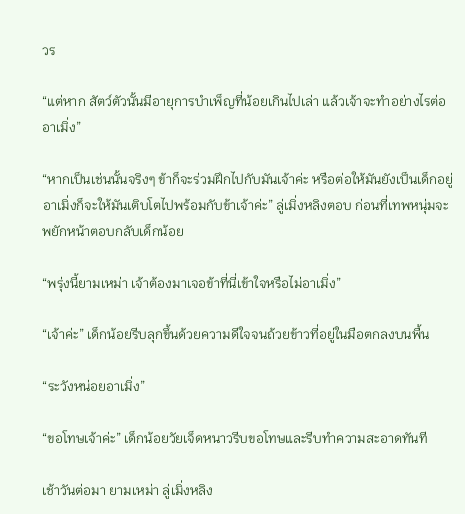วร

“แต่หาก สัตว์ตัวนั้นมีอายุการบำเพ็ญที่น้อยเกินไปเล่า แล้วเจ้าจะทำอย่างไรต่อ อาเมิ่ง”

“หากเป็นเช่นนั้นจริงๆ ข้าก็จะร่วมฝึกไปกับมันเจ้าค่ะ หรือต่อให้มันยังเป็นเด็กอยู่ อาเมิ่งก็จะให้มันเติบโตไปพร้อมกับข้าเจ้าค่ะ” ลู่เมิ่งหลิงตอบ ก่อนที่เทพหนุ่มจะพยักหน้าตอบกลับเด็กน้อย

“พรุ่งนี้ยามเหม่า เจ้าต้องมาเจอข้าที่นี่เข้าใจหรือไม่อาเมิ่ง”

“เจ้าค่ะ” เด็กน้อยรีบลุกขึ้นด้วยความดีใจจนถ้วยข้าวที่อยู่ในมือตกลงบนพื้น

“ระวังหน่อยอาเมิ่ง”

“ขอโทษเจ้าค่ะ” เด็กน้อยวัยเจ็ดหนาวรีบขอโทษและรีบทำความสะอาดทันที

เช้าวันต่อมา ยามเหม่า ลู่เมิ่งหลิง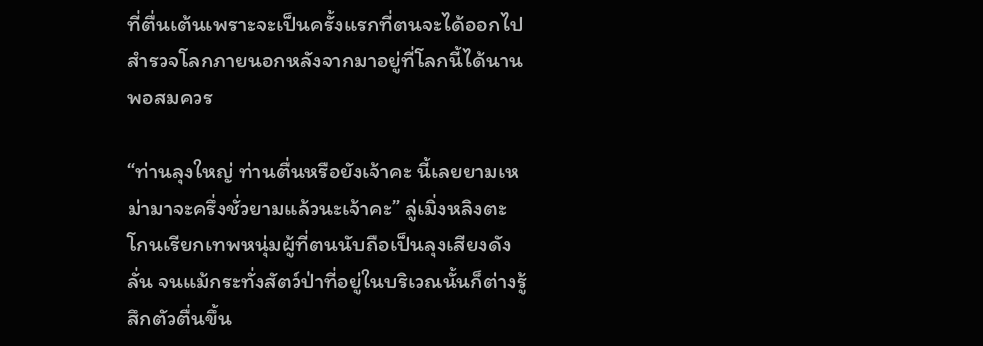ที่ตื่นเต้นเพราะจะเป็นครั้งแรกที่ตนจะได้ออกไปสำรวจโลกภายนอกหลังจากมาอยู่ที่โลกนี้ได้นานพอสมควร

“ท่านลุงใหญ่ ท่านตื่นหรือยังเจ้าคะ นี้เลยยามเหม่ามาจะครึ่งชั่วยามแล้วนะเจ้าคะ” ลู่เมิ่งหลิงตะโกนเรียกเทพหนุ่มผู้ที่ตนนับถือเป็นลุงเสียงดังลั่น จนแม้กระทั่งสัตว์ป่าที่อยู่ในบริเวณนั้นก็ต่างรู้สึกตัวตื่นขึ้น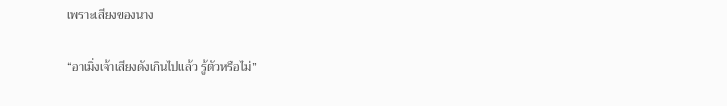เพราะเสียงของนาง

“อาเมิ่งเจ้าเสียงดังเกินไปแล้ว รู้ตัวหรือไม่”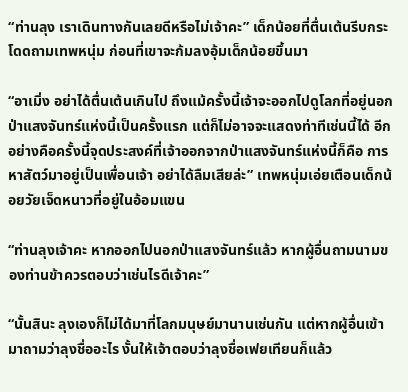“ท่านลุง เราเดินทางกันเลยดีหรือไม่เจ้าคะ” เด็กน้อยที่ตื่นเต้นรีบกระโดดถามเทพหนุ่ม ก่อนที่เขาจะก้มลงอุ้มเด็กน้อยขึ้นมา

“อาเมิ่ง อย่าได้ตื่นเต้นเกินไป ถึงแม้ครั้งนี้เจ้าจะออกไปดูโลกที่อยู่นอกป่าแสงจันทร์แห่งนี้เป็นครั้งแรก แต่ก็ไม่อาจจะแสดงท่าทีเช่นนี้ได้ อีกอย่างคือครั้งนี้จุดประสงค์ที่เจ้าออกจากป่าแสงจันทร์แห่งนี้ก็คือ การหาสัตว์มาอยู่เป็นเพื่อนเจ้า อย่าได้ลืมเสียล่ะ” เทพหนุ่มเอ่ยเตือนเด็กน้อยวัยเจ็ดหนาวที่อยู่ในอ้อมแขน

“ท่านลุงเจ้าคะ หากออกไปนอกป่าแสงจันทร์แล้ว หากผู้อื่นถามนามของท่านข้าควรตอบว่าเช่นไรดีเจ้าคะ”

“นั้นสินะ ลุงเองก็ไม่ได้มาที่โลกมนุษย์มานานเช่นกัน แต่หากผู้อื่นเข้ามาถามว่าลุงชื่ออะไร งั้นให้เจ้าตอบว่าลุงชื่อเฟยเทียนก็แล้ว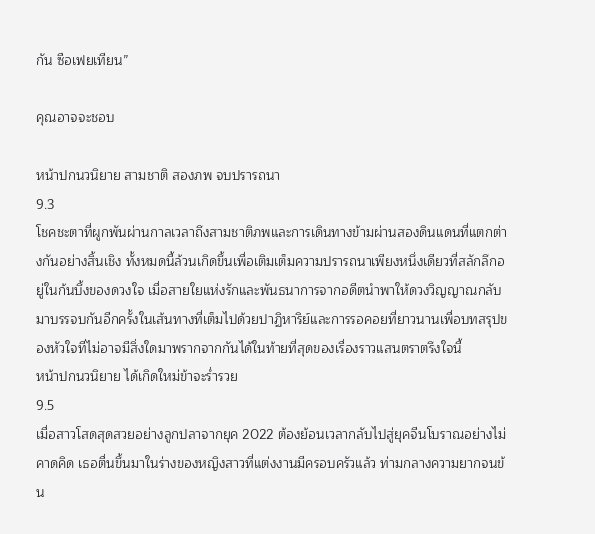กัน ซือเฟยเทียน”

คุณอาจจะชอบ

หน้าปกนวนิยาย สามชาติ สองภพ จบปรารถนา
9.3
โชคชะตาที่ผูกพันผ่านกาลเวลาถึงสามชาติภพและการเดินทางข้ามผ่านสองดินแดนที่แตกต่างกันอย่างสิ้นเชิง ทั้งหมดนี้ล้วนเกิดขึ้นเพื่อเติมเต็มความปรารถนาเพียงหนึ่งเดียวที่สลักลึกอยู่ในก้นบึ้งของดวงใจ เมื่อสายใยแห่งรักและพันธนาการจากอดีตนำพาให้ดวงวิญญาณกลับมาบรรจบกันอีกครั้งในเส้นทางที่เต็มไปด้วยปาฏิหาริย์และการรอคอยที่ยาวนานเพื่อบทสรุปของหัวใจที่ไม่อาจมีสิ่งใดมาพรากจากกันได้ในท้ายที่สุดของเรื่องราวแสนตราตรึงใจนี้
หน้าปกนวนิยาย ได้เกิดใหม่ข้าจะร่ำรวย
9.5
เมื่อสาวโสดสุดสวยอย่างลูกปลาจากยุค 2022 ต้องย้อนเวลากลับไปสู่ยุคจีนโบราณอย่างไม่คาดคิด เธอตื่นขึ้นมาในร่างของหญิงสาวที่แต่งงานมีครอบครัวแล้ว ท่ามกลางความยากจนข้น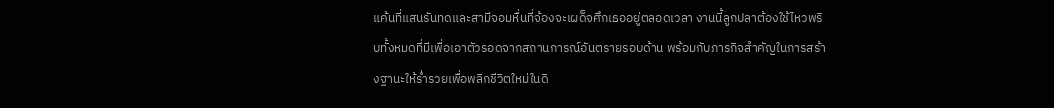แค้นที่แสนรันทดและสามีจอมหื่นที่จ้องจะเผด็จศึกเธออยู่ตลอดเวลา งานนี้ลูกปลาต้องใช้ไหวพริบทั้งหมดที่มีเพื่อเอาตัวรอดจากสถานการณ์อันตรายรอบด้าน พร้อมกับภารกิจสำคัญในการสร้างฐานะให้ร่ำรวยเพื่อพลิกชีวิตใหม่ในดิ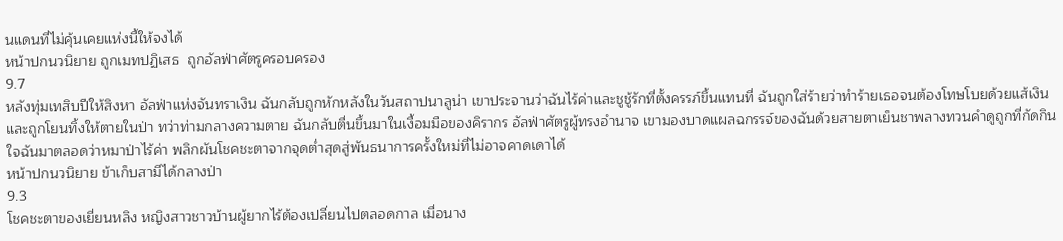นแดนที่ไม่คุ้นเคยแห่งนี้ให้จงได้
หน้าปกนวนิยาย ถูกเมทปฏิเสธ  ถูกอัลฟ่าศัตรูครอบครอง
9.7
หลังทุ่มเทสิบปีให้สิงหา อัลฟ่าแห่งจันทราเงิน ฉันกลับถูกหักหลังในวันสถาปนาลูน่า เขาประจานว่าฉันไร้ค่าและชูชู้รักที่ตั้งครรภ์ขึ้นแทนที่ ฉันถูกใส่ร้ายว่าทำร้ายเธอจนต้องโทษโบยด้วยแส้เงินและถูกโยนทิ้งให้ตายในป่า ทว่าท่ามกลางความตาย ฉันกลับตื่นขึ้นมาในเงื้อมมือของคิรากร อัลฟ่าศัตรูผู้ทรงอำนาจ เขามองบาดแผลฉกรรจ์ของฉันด้วยสายตาเย็นชาพลางทวนคำดูถูกที่กัดกินใจฉันมาตลอดว่าหมาป่าไร้ค่า พลิกผันโชคชะตาจากจุดต่ำสุดสู่พันธนาการครั้งใหม่ที่ไม่อาจคาดเดาได้
หน้าปกนวนิยาย ข้าเก็บสามีได้กลางป่า
9.3
โชคชะตาของเยี่ยนหลิง หญิงสาวชาวบ้านผู้ยากไร้ต้องเปลี่ยนไปตลอดกาล เมื่อนาง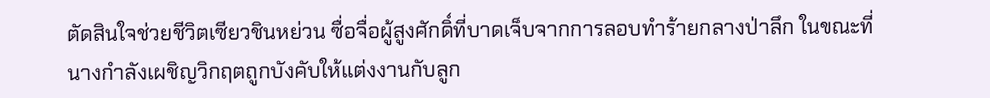ตัดสินใจช่วยชีวิตเซียวชินหย่วน ซื่อจื่อผู้สูงศักดิ์ที่บาดเจ็บจากการลอบทำร้ายกลางป่าลึก ในขณะที่นางกำลังเผชิญวิกฤตถูกบังคับให้แต่งงานกับลูก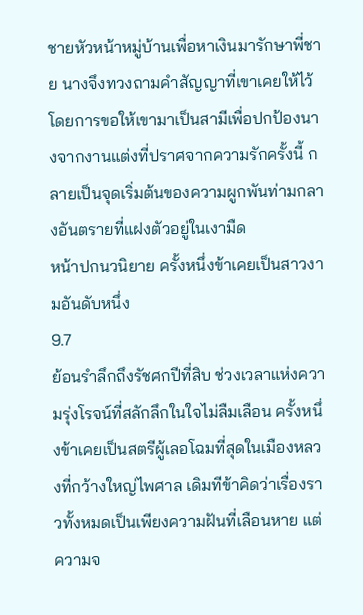ชายหัวหน้าหมู่บ้านเพื่อหาเงินมารักษาพี่ชาย นางจึงทวงถามคำสัญญาที่เขาเคยให้ไว้ โดยการขอให้เขามาเป็นสามีเพื่อปกป้องนางจากงานแต่งที่ปราศจากความรักครั้งนี้ กลายเป็นจุดเริ่มต้นของความผูกพันท่ามกลางอันตรายที่แฝงตัวอยู่ในเงามืด
หน้าปกนวนิยาย ครั้งหนึ่งข้าเคยเป็นสาวงามอันดับหนึ่ง
9.7
ย้อนรำลึกถึงรัชศกปีที่สิบ ช่วงเวลาแห่งความรุ่งโรจน์ที่สลักลึกในใจไม่ลืมเลือน ครั้งหนึ่งข้าเคยเป็นสตรีผู้เลอโฉมที่สุดในเมืองหลวงที่กว้างใหญ่ไพศาล เดิมทีข้าคิดว่าเรื่องราวทั้งหมดเป็นเพียงความฝันที่เลือนหาย แต่ความจ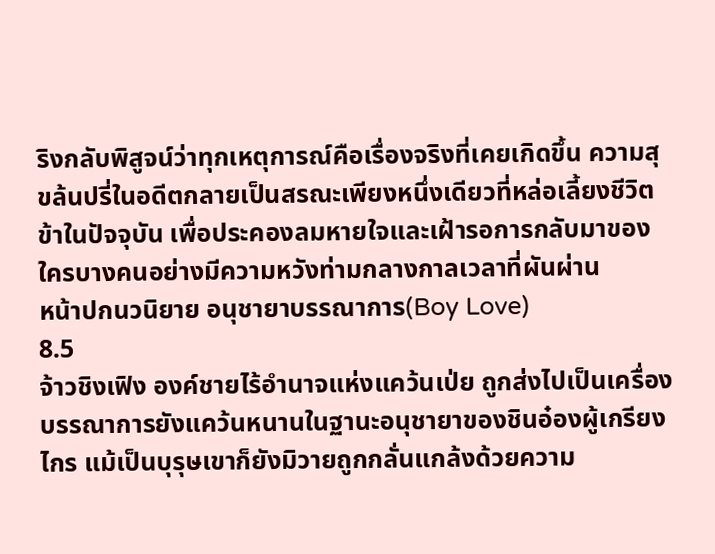ริงกลับพิสูจน์ว่าทุกเหตุการณ์คือเรื่องจริงที่เคยเกิดขึ้น ความสุขล้นปรี่ในอดีตกลายเป็นสรณะเพียงหนึ่งเดียวที่หล่อเลี้ยงชีวิตข้าในปัจจุบัน เพื่อประคองลมหายใจและเฝ้ารอการกลับมาของใครบางคนอย่างมีความหวังท่ามกลางกาลเวลาที่ผันผ่าน
หน้าปกนวนิยาย อนุชายาบรรณาการ(Boy Love)
8.5
จ้าวชิงเฟิง องค์ชายไร้อำนาจแห่งแคว้นเป่ย ถูกส่งไปเป็นเครื่องบรรณาการยังแคว้นหนานในฐานะอนุชายาของชินอ๋องผู้เกรียงไกร แม้เป็นบุรุษเขาก็ยังมิวายถูกกลั่นแกล้งด้วยความ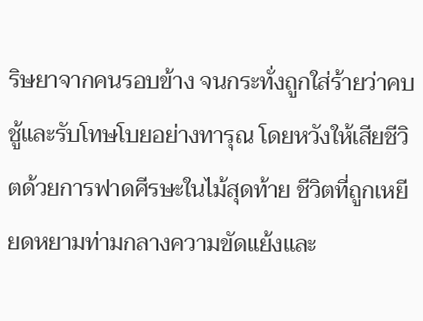ริษยาจากคนรอบข้าง จนกระทั่งถูกใส่ร้ายว่าคบชู้และรับโทษโบยอย่างทารุณ โดยหวังให้เสียชีวิตด้วยการฟาดศีรษะในไม้สุดท้าย ชีวิตที่ถูกเหยียดหยามท่ามกลางความขัดแย้งและ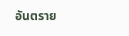อันตราย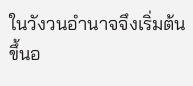ในวังวนอำนาจจึงเริ่มต้นขึ้นอ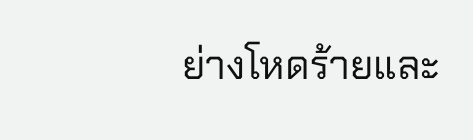ย่างโหดร้ายและ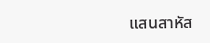แสนสาหัส